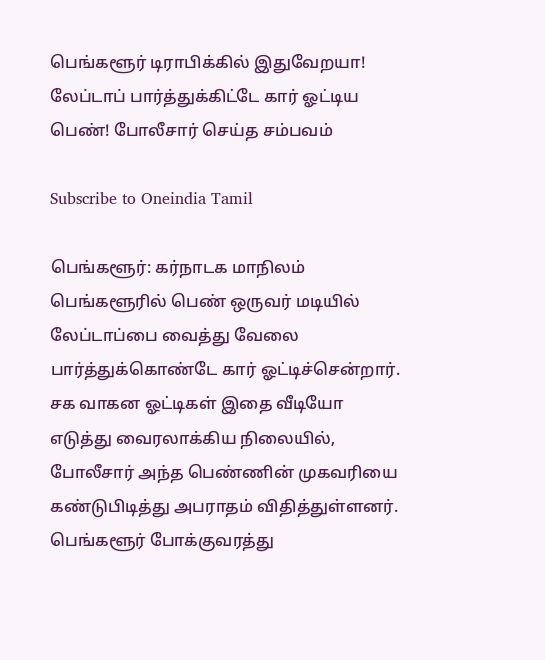பெங்களூர் டிராபிக்கில் இதுவேறயா! லேப்டாப் பார்த்துக்கிட்டே கார் ஓட்டிய பெண்! போலீசார் செய்த சம்பவம்

Subscribe to Oneindia Tamil

பெங்களூர்: கர்நாடக மாநிலம் பெங்களூரில் பெண் ஒருவர் மடியில் லேப்டாப்பை வைத்து வேலை பார்த்துக்கொண்டே கார் ஓட்டிச்சென்றார். சக வாகன ஓட்டிகள் இதை வீடியோ எடுத்து வைரலாக்கிய நிலையில், போலீசார் அந்த பெண்ணின் முகவரியை கண்டுபிடித்து அபராதம் விதித்துள்ளனர். பெங்களூர் போக்குவரத்து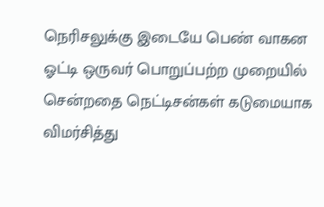நெரிசலுக்கு இடையே பெண் வாகன ஓட்டி ஒருவர் பொறுப்பற்ற முறையில் சென்றதை நெட்டிசன்கள் கடுமையாக விமர்சித்து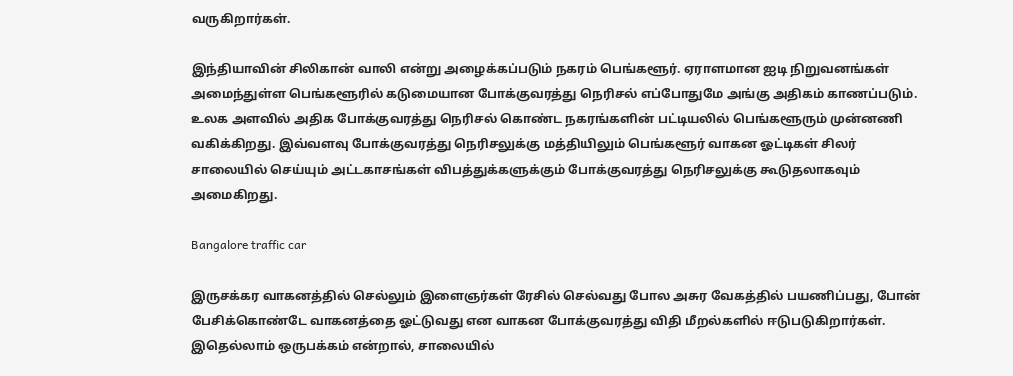வருகிறார்கள்.

இந்தியாவின் சிலிகான் வாலி என்று அழைக்கப்படும் நகரம் பெங்களூர். ஏராளமான ஐடி நிறுவனங்கள் அமைந்துள்ள பெங்களூரில் கடுமையான போக்குவரத்து நெரிசல் எப்போதுமே அங்கு அதிகம் காணப்படும். உலக அளவில் அதிக போக்குவரத்து நெரிசல் கொண்ட நகரங்களின் பட்டியலில் பெங்களூரும் முன்னணி வகிக்கிறது. இவ்வளவு போக்குவரத்து நெரிசலுக்கு மத்தியிலும் பெங்களூர் வாகன ஓட்டிகள் சிலர் சாலையில் செய்யும் அட்டகாசங்கள் விபத்துக்களுக்கும் போக்குவரத்து நெரிசலுக்கு கூடுதலாகவும் அமைகிறது.

Bangalore traffic car

இருசக்கர வாகனத்தில் செல்லும் இளைஞர்கள் ரேசில் செல்வது போல அசுர வேகத்தில் பயணிப்பது, போன் பேசிக்கொண்டே வாகனத்தை ஓட்டுவது என வாகன போக்குவரத்து விதி மீறல்களில் ஈடுபடுகிறார்கள். இதெல்லாம் ஒருபக்கம் என்றால், சாலையில்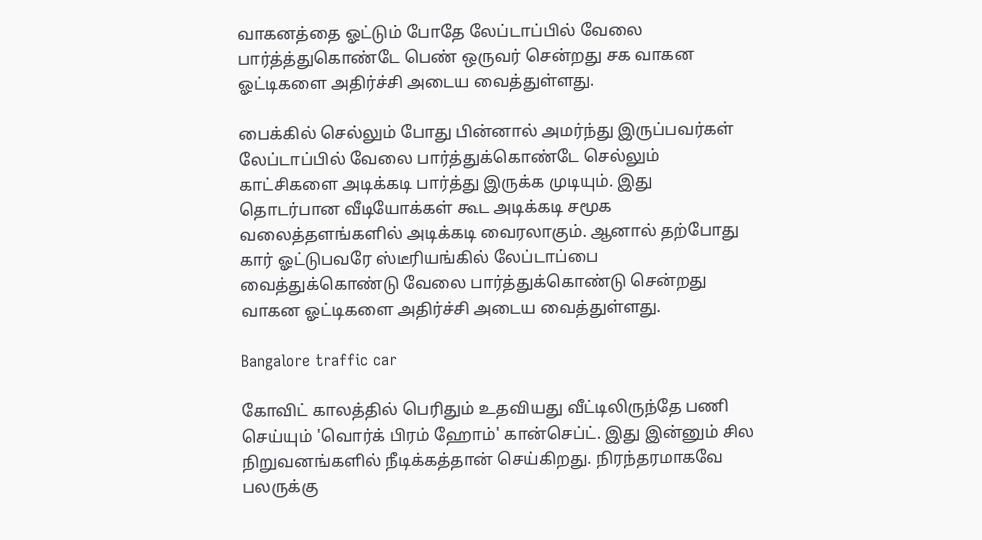வாகனத்தை ஓட்டும் போதே லேப்டாப்பில் வேலை பார்த்த்துகொண்டே பெண் ஒருவர் சென்றது சக வாகன ஓட்டிகளை அதிர்ச்சி அடைய வைத்துள்ளது.

பைக்கில் செல்லும் போது பின்னால் அமர்ந்து இருப்பவர்கள் லேப்டாப்பில் வேலை பார்த்துக்கொண்டே செல்லும் காட்சிகளை அடிக்கடி பார்த்து இருக்க முடியும். இது தொடர்பான வீடியோக்கள் கூட அடிக்கடி சமூக வலைத்தளங்களில் அடிக்கடி வைரலாகும். ஆனால் தற்போது கார் ஓட்டுபவரே ஸ்டீரியங்கில் லேப்டாப்பை வைத்துக்கொண்டு வேலை பார்த்துக்கொண்டு சென்றது வாகன ஓட்டிகளை அதிர்ச்சி அடைய வைத்துள்ளது.

Bangalore traffic car

கோவிட் காலத்தில் பெரிதும் உதவியது வீட்டிலிருந்தே பணி செய்யும் 'வொர்க் பிரம் ஹோம்' கான்செப்ட். இது இன்னும் சில நிறுவனங்களில் நீடிக்கத்தான் செய்கிறது. நிரந்தரமாகவே பலருக்கு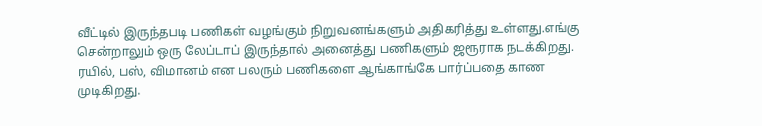வீட்டில் இருந்தபடி பணிகள் வழங்கும் நிறுவனங்களும் அதிகரித்து உள்ளது.எங்கு சென்றாலும் ஒரு லேப்டாப் இருந்தால் அனைத்து பணிகளும் ஜரூராக நடக்கிறது. ரயில், பஸ், விமானம் என பலரும் பணிகளை ஆங்காங்கே பார்ப்பதை காண முடிகிறது.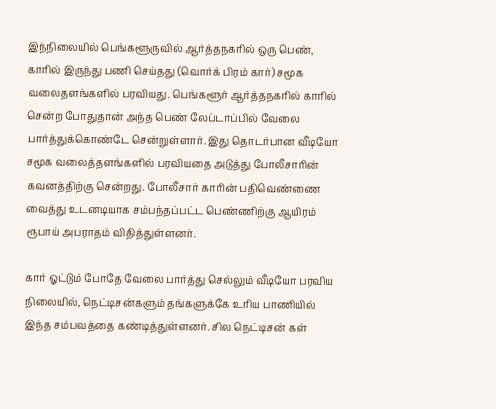இந்நிலையில் பெங்களூருவில் ஆர்த்தநகரில் ஒரு பெண், காரில் இருந்து பணி செய்தது (வொர்க் பிரம் கார்) சமூக வலைதளங்களில் பரவியது. பெங்களூர் ஆர்த்தநகரில் காரில் சென்ற போதுதான் அந்த பெண் லேப்டாப்பில் வேலை பார்த்துக்கொண்டே சென்றுள்ளார். இது தொடர்பான வீடியோ சமூக வலைத்தளங்களில் பரவியதை அடுத்து போலீசாரின் கவனத்திற்கு சென்றது. போலீசார் காரின் பதிவெண்ணை வைத்து உடனடியாக சம்பந்தப்பட்ட பெண்ணிற்கு ஆயிரம் ரூபாய் அபராதம் விதித்துள்ளனர்.

கார் ஓட்டும் போதே வேலை பார்த்து செல்லும் வீடியோ பரவிய நிலையில், நெட்டிசன்களும் தங்களுக்கே உரிய பாணியில் இந்த சம்பவத்தை கண்டித்துள்ளனர். சில நெட்டிசன் கள்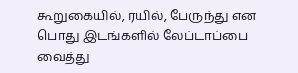கூறுகையில், ரயில், பேருந்து என பொது இடங்களில் லேப்டாப்பை வைத்து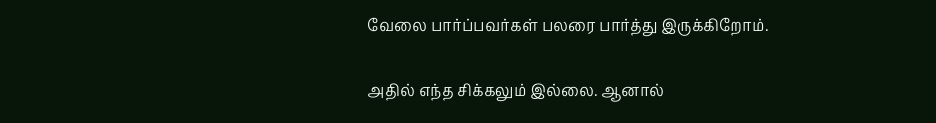வேலை பார்ப்பவர்கள் பலரை பார்த்து இருக்கிறோம்.

அதில் எந்த சிக்கலும் இல்லை. ஆனால்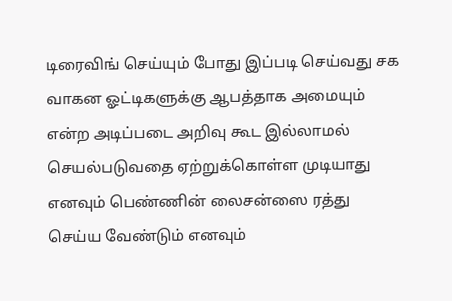டிரைவிங் செய்யும் போது இப்படி செய்வது சக வாகன ஓட்டிகளுக்கு ஆபத்தாக அமையும் என்ற அடிப்படை அறிவு கூட இல்லாமல் செயல்படுவதை ஏற்றுக்கொள்ள முடியாது எனவும் பெண்ணின் லைசன்ஸை ரத்து செய்ய வேண்டும் எனவும்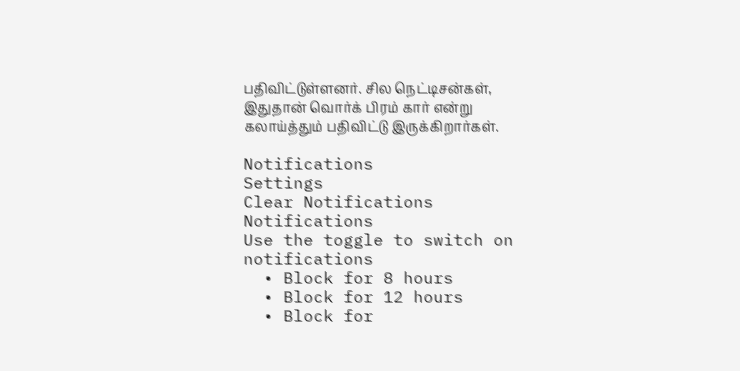பதிவிட்டுள்ளனர். சில நெட்டிசன்கள், இதுதான் வொர்க் பிரம் கார் என்று கலாய்த்தும் பதிவிட்டு இருக்கிறார்கள்.

Notifications
Settings
Clear Notifications
Notifications
Use the toggle to switch on notifications
  • Block for 8 hours
  • Block for 12 hours
  • Block for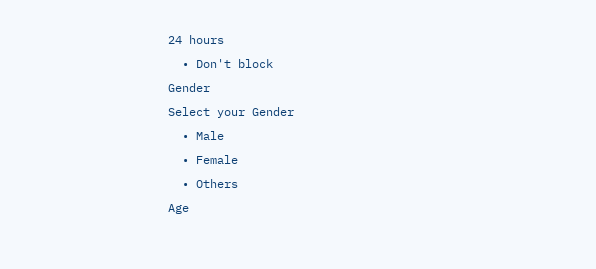24 hours
  • Don't block
Gender
Select your Gender
  • Male
  • Female
  • Others
Age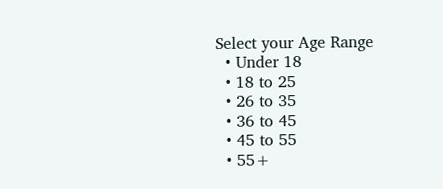Select your Age Range
  • Under 18
  • 18 to 25
  • 26 to 35
  • 36 to 45
  • 45 to 55
  • 55+